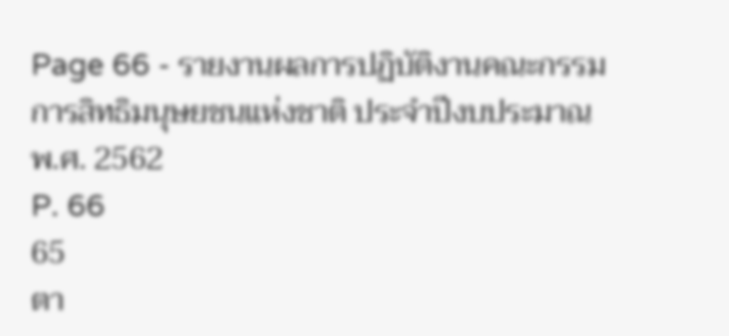Page 66 - รายงานผลการปฏิบัติงานคณะกรรมการสิทธิมนุษยชนแห่งชาติ ประจำปีงบประมาณ พ.ศ. 2562
P. 66
65
ตา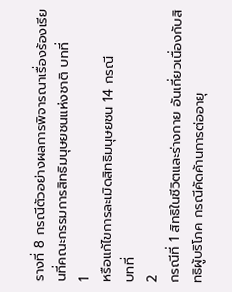รางที่ 8 กรณีตัวอย่างผลการพิจารณาเรื่องร้องเรียนที่คณะกรรมการสิทธิมนุษยชนแห่งชาติ บทที่
1
หรือแก้ไขการละเมิดสิทธิมนุษยชน 14 กรณี
บทที่
2
กรณีที่ 1 สิทธิในชีวิตและร่างกาย อันเกี่ยวเนื่องกับสิทธิผู้บริโภค กรณีคัดค้านการต่ออายุ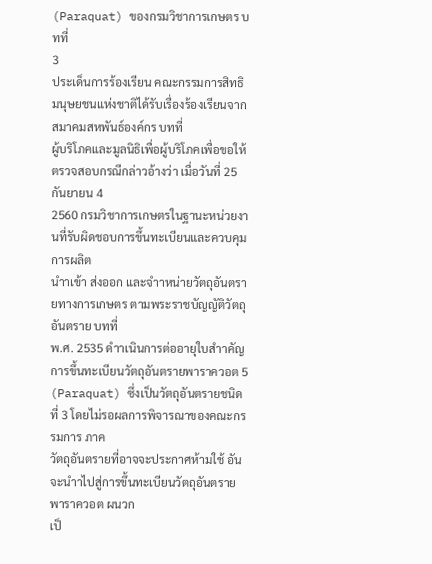(Paraquat) ของกรมวิชาการเกษตร บทที่
3
ประเด็นการร้องเรียน คณะกรรมการสิทธิมนุษยชนแห่งชาติได้รับเรื่องร้องเรียนจากสมาคมสหพันธ์องค์กร บทที่
ผู้บริโภคและมูลนิธิเพื่อผู้บริโภคเพื่อขอให้ตรวจสอบกรณีกล่าวอ้างว่า เมื่อวันที่ 25 กันยายน 4
2560 กรมวิชาการเกษตรในฐานะหน่วยงานที่รับผิดชอบการขึ้นทะเบียนและควบคุมการผลิต
นำาเข้า ส่งออก และจำาหน่ายวัตถุอันตรายทางการเกษตร ตามพระราชบัญญัติวัตถุอันตราย บทที่
พ.ศ. 2535 ดำาเนินการต่ออายุใบสำาคัญการขึ้นทะเบียนวัตถุอันตรายพาราควอต 5
(Paraquat) ซึ่งเป็นวัตถุอันตรายชนิดที่ 3 โดยไม่รอผลการพิจารณาของคณะกรรมการ ภาค
วัตถุอันตรายที่อาจจะประกาศห้ามใช้ อันจะนำาไปสู่การขึ้นทะเบียนวัตถุอันตรายพาราควอต ผนวก
เป็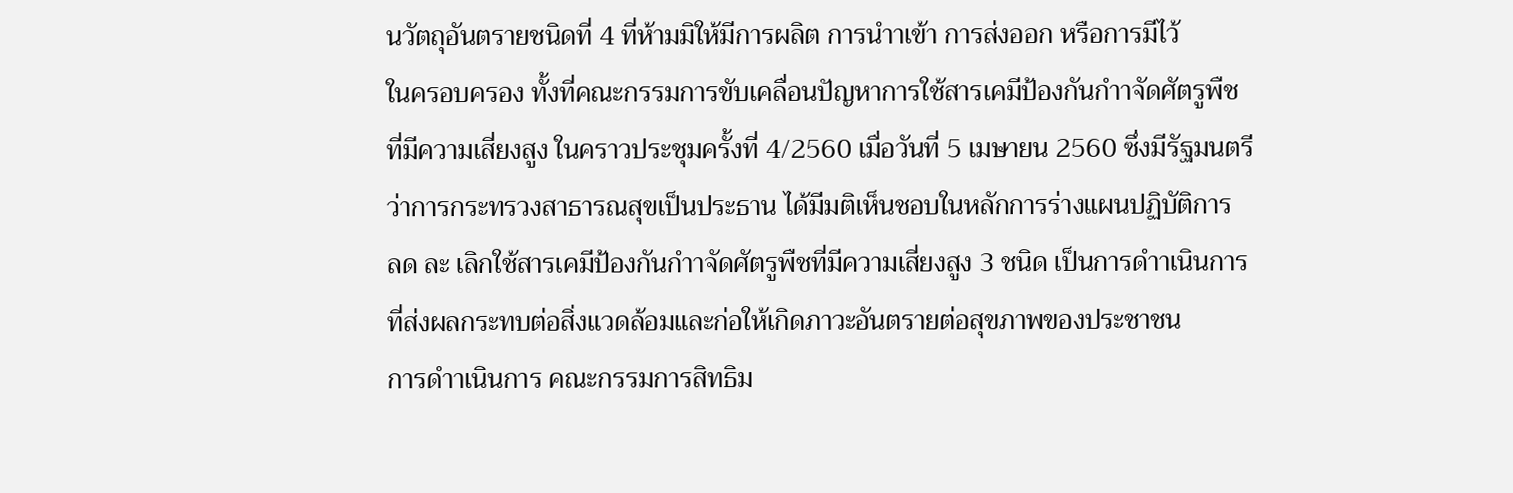นวัตถุอันตรายชนิดที่ 4 ที่ห้ามมิให้มีการผลิต การนำาเข้า การส่งออก หรือการมีไว้
ในครอบครอง ทั้งที่คณะกรรมการขับเคลื่อนปัญหาการใช้สารเคมีป้องกันกำาจัดศัตรูพืช
ที่มีความเสี่ยงสูง ในคราวประชุมครั้งที่ 4/2560 เมื่อวันที่ 5 เมษายน 2560 ซึ่งมีรัฐมนตรี
ว่าการกระทรวงสาธารณสุขเป็นประธาน ได้มีมติเห็นชอบในหลักการร่างแผนปฏิบัติการ
ลด ละ เลิกใช้สารเคมีป้องกันกำาจัดศัตรูพืชที่มีความเสี่ยงสูง 3 ชนิด เป็นการดำาเนินการ
ที่ส่งผลกระทบต่อสิ่งแวดล้อมและก่อให้เกิดภาวะอันตรายต่อสุขภาพของประชาชน
การดำาเนินการ คณะกรรมการสิทธิม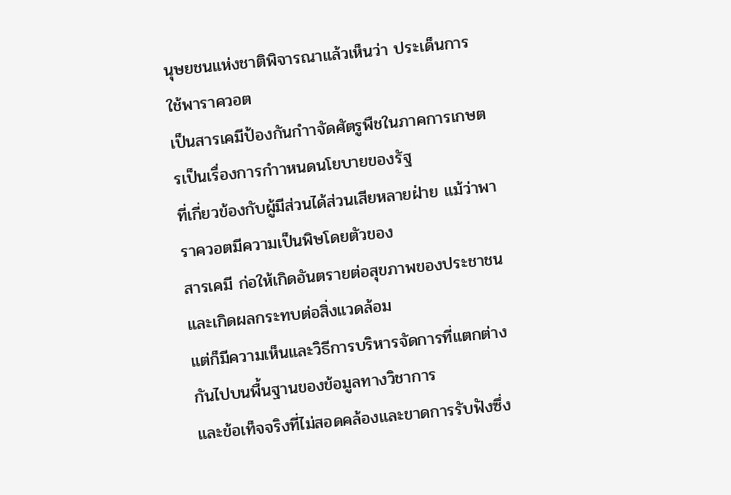นุษยชนแห่งชาติพิจารณาแล้วเห็นว่า ประเด็นการใช้พาราควอต
เป็นสารเคมีป้องกันกำาจัดศัตรูพืชในภาคการเกษตรเป็นเรื่องการกำาหนดนโยบายของรัฐ
ที่เกี่ยวข้องกับผู้มีส่วนได้ส่วนเสียหลายฝ่าย แม้ว่าพาราควอตมีความเป็นพิษโดยตัวของ
สารเคมี ก่อให้เกิดอันตรายต่อสุขภาพของประชาชนและเกิดผลกระทบต่อสิ่งแวดล้อม
แต่ก็มีความเห็นและวิธีการบริหารจัดการที่แตกต่างกันไปบนพื้นฐานของข้อมูลทางวิชาการ
และข้อเท็จจริงที่ไม่สอดคล้องและขาดการรับฟังซึ่ง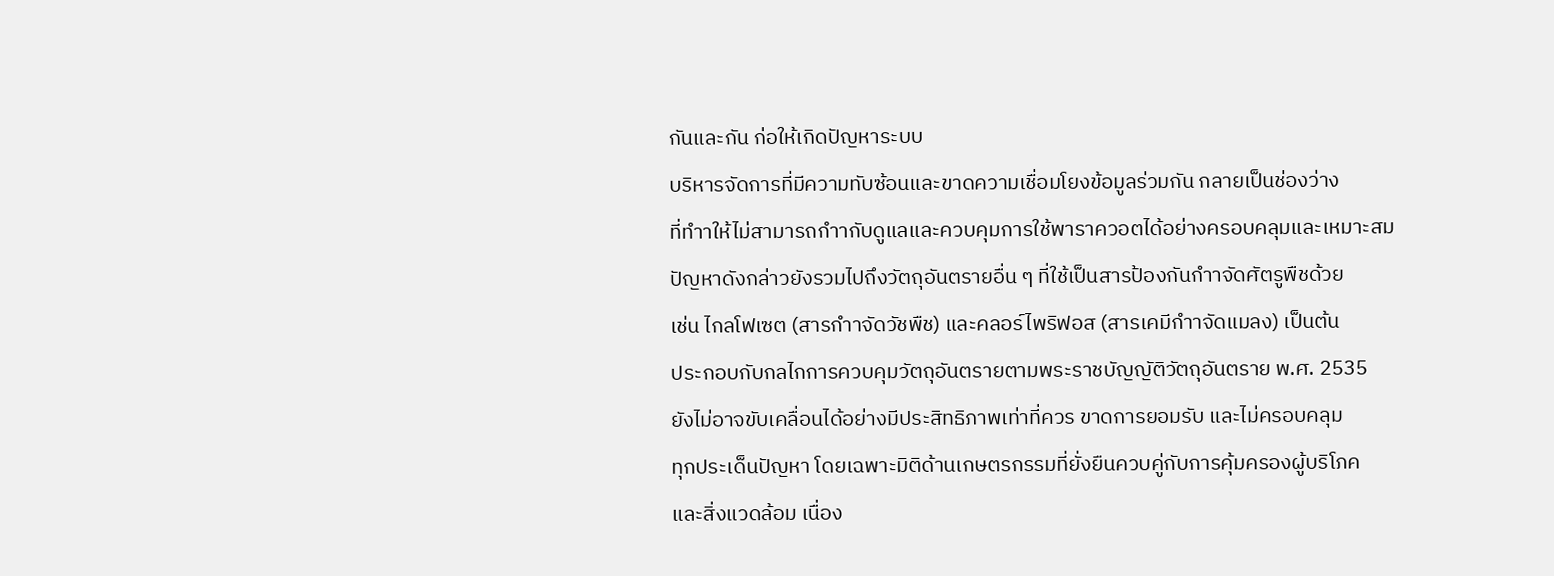กันและกัน ก่อให้เกิดปัญหาระบบ
บริหารจัดการที่มีความทับซ้อนและขาดความเชื่อมโยงข้อมูลร่วมกัน กลายเป็นช่องว่าง
ที่ทำาให้ไม่สามารถกำากับดูแลและควบคุมการใช้พาราควอตได้อย่างครอบคลุมและเหมาะสม
ปัญหาดังกล่าวยังรวมไปถึงวัตถุอันตรายอื่น ๆ ที่ใช้เป็นสารป้องกันกำาจัดศัตรูพืชด้วย
เช่น ไกลโฟเซต (สารกำาจัดวัชพืช) และคลอร์ไพริฟอส (สารเคมีกำาจัดแมลง) เป็นต้น
ประกอบกับกลไกการควบคุมวัตถุอันตรายตามพระราชบัญญัติวัตถุอันตราย พ.ศ. 2535
ยังไม่อาจขับเคลื่อนได้อย่างมีประสิทธิภาพเท่าที่ควร ขาดการยอมรับ และไม่ครอบคลุม
ทุกประเด็นปัญหา โดยเฉพาะมิติด้านเกษตรกรรมที่ยั่งยืนควบคู่กับการคุ้มครองผู้บริโภค
และสิ่งแวดล้อม เนื่อง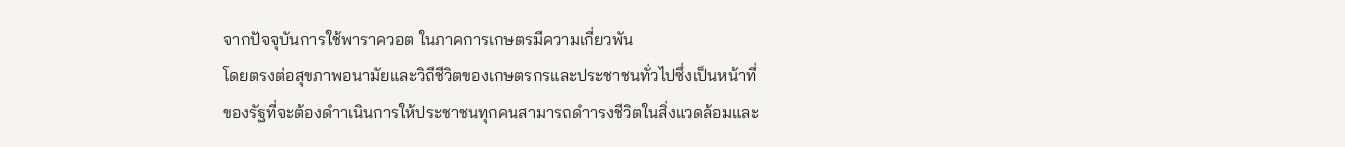จากปัจจุบันการใช้พาราควอต ในภาคการเกษตรมีความเกี่ยวพัน
โดยตรงต่อสุขภาพอนามัยและวิถีชีวิตของเกษตรกรและประชาชนทั่วไปซึ่งเป็นหน้าที่
ของรัฐที่จะต้องดำาเนินการให้ประชาชนทุกคนสามารถดำารงชีวิตในสิ่งแวดล้อมและ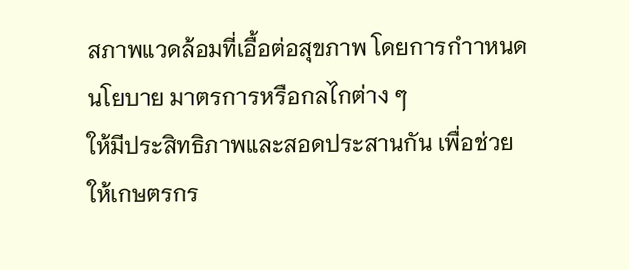สภาพแวดล้อมที่เอื้อต่อสุขภาพ โดยการกำาหนดนโยบาย มาตรการหรือกลไกต่าง ๆ
ให้มีประสิทธิภาพและสอดประสานกัน เพื่อช่วยให้เกษตรกร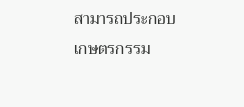สามารถประกอบเกษตรกรรม